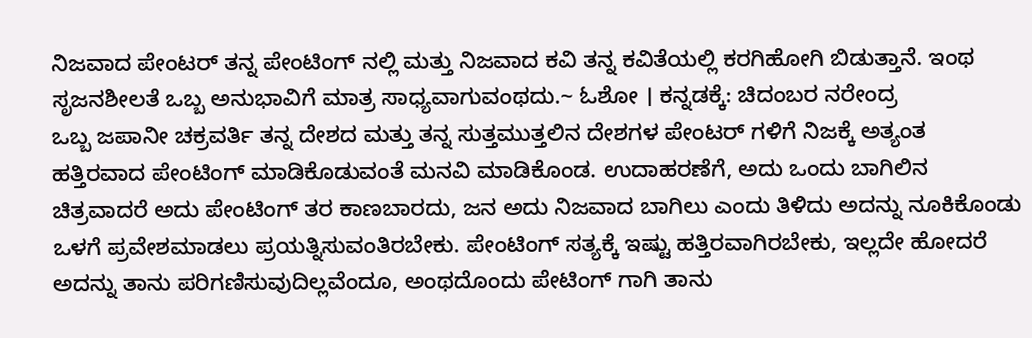ನಿಜವಾದ ಪೇಂಟರ್ ತನ್ನ ಪೇಂಟಿಂಗ್ ನಲ್ಲಿ ಮತ್ತು ನಿಜವಾದ ಕವಿ ತನ್ನ ಕವಿತೆಯಲ್ಲಿ ಕರಗಿಹೋಗಿ ಬಿಡುತ್ತಾನೆ. ಇಂಥ ಸೃಜನಶೀಲತೆ ಒಬ್ಬ ಅನುಭಾವಿಗೆ ಮಾತ್ರ ಸಾಧ್ಯವಾಗುವಂಥದು.~ ಓಶೋ । ಕನ್ನಡಕ್ಕೆ: ಚಿದಂಬರ ನರೇಂದ್ರ
ಒಬ್ಬ ಜಪಾನೀ ಚಕ್ರವರ್ತಿ ತನ್ನ ದೇಶದ ಮತ್ತು ತನ್ನ ಸುತ್ತಮುತ್ತಲಿನ ದೇಶಗಳ ಪೇಂಟರ್ ಗಳಿಗೆ ನಿಜಕ್ಕೆ ಅತ್ಯಂತ ಹತ್ತಿರವಾದ ಪೇಂಟಿಂಗ್ ಮಾಡಿಕೊಡುವಂತೆ ಮನವಿ ಮಾಡಿಕೊಂಡ. ಉದಾಹರಣೆಗೆ, ಅದು ಒಂದು ಬಾಗಿಲಿನ ಚಿತ್ರವಾದರೆ ಅದು ಪೇಂಟಿಂಗ್ ತರ ಕಾಣಬಾರದು, ಜನ ಅದು ನಿಜವಾದ ಬಾಗಿಲು ಎಂದು ತಿಳಿದು ಅದನ್ನು ನೂಕಿಕೊಂಡು ಒಳಗೆ ಪ್ರವೇಶಮಾಡಲು ಪ್ರಯತ್ನಿಸುವಂತಿರಬೇಕು. ಪೇಂಟಿಂಗ್ ಸತ್ಯಕ್ಕೆ ಇಷ್ಟು ಹತ್ತಿರವಾಗಿರಬೇಕು, ಇಲ್ಲದೇ ಹೋದರೆ ಅದನ್ನು ತಾನು ಪರಿಗಣಿಸುವುದಿಲ್ಲವೆಂದೂ, ಅಂಥದೊಂದು ಪೇಟಿಂಗ್ ಗಾಗಿ ತಾನು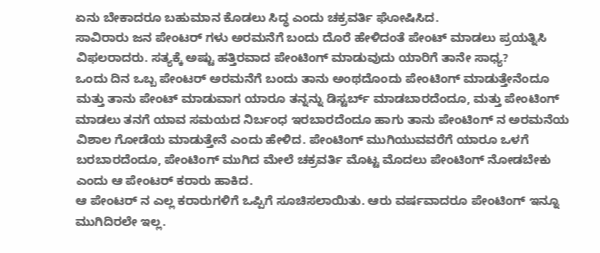ಏನು ಬೇಕಾದರೂ ಬಹುಮಾನ ಕೊಡಲು ಸಿದ್ಧ ಎಂದು ಚಕ್ರವರ್ತಿ ಘೋಷಿಸಿದ.
ಸಾವಿರಾರು ಜನ ಪೇಂಟರ್ ಗಳು ಅರಮನೆಗೆ ಬಂದು ದೊರೆ ಹೇಳಿದಂತೆ ಪೇಂಟ್ ಮಾಡಲು ಪ್ರಯತ್ನಿಸಿ ವಿಫಲರಾದರು. ಸತ್ಯಕ್ಕೆ ಅಷ್ಟು ಹತ್ತಿರವಾದ ಪೇಂಟಿಂಗ್ ಮಾಡುವುದು ಯಾರಿಗೆ ತಾನೇ ಸಾಧ್ಯ?
ಒಂದು ದಿನ ಒಬ್ಬ ಪೇಂಟರ್ ಅರಮನೆಗೆ ಬಂದು ತಾನು ಅಂಥದೊಂದು ಪೇಂಟಿಂಗ್ ಮಾಡುತ್ತೇನೆಂದೂ ಮತ್ತು ತಾನು ಪೇಂಟ್ ಮಾಡುವಾಗ ಯಾರೂ ತನ್ನನ್ನು ಡಿಸ್ಟರ್ಬ್ ಮಾಡಬಾರದೆಂದೂ, ಮತ್ತು ಪೇಂಟಿಂಗ್ ಮಾಡಲು ತನಗೆ ಯಾವ ಸಮಯದ ನಿರ್ಬಂಧ ಇರಬಾರದೆಂದೂ ಹಾಗು ತಾನು ಪೇಂಟಿಂಗ್ ನ ಅರಮನೆಯ ವಿಶಾಲ ಗೋಡೆಯ ಮಾಡುತ್ತೇನೆ ಎಂದು ಹೇಳಿದ. ಪೇಂಟಿಂಗ್ ಮುಗಿಯುವವರೆಗೆ ಯಾರೂ ಒಳಗೆ ಬರಬಾರದೆಂದೂ, ಪೇಂಟಿಂಗ್ ಮುಗಿದ ಮೇಲೆ ಚಕ್ರವರ್ತಿ ಮೊಟ್ಟ ಮೊದಲು ಪೇಂಟಿಂಗ್ ನೋಡಬೇಕು ಎಂದು ಆ ಪೇಂಟರ್ ಕರಾರು ಹಾಕಿದ.
ಆ ಪೇಂಟರ್ ನ ಎಲ್ಲ ಕರಾರುಗಳಿಗೆ ಒಪ್ಪಿಗೆ ಸೂಚಿಸಲಾಯಿತು. ಆರು ವರ್ಷವಾದರೂ ಪೇಂಟಿಂಗ್ ಇನ್ನೂ ಮುಗಿದಿರಲೇ ಇಲ್ಲ.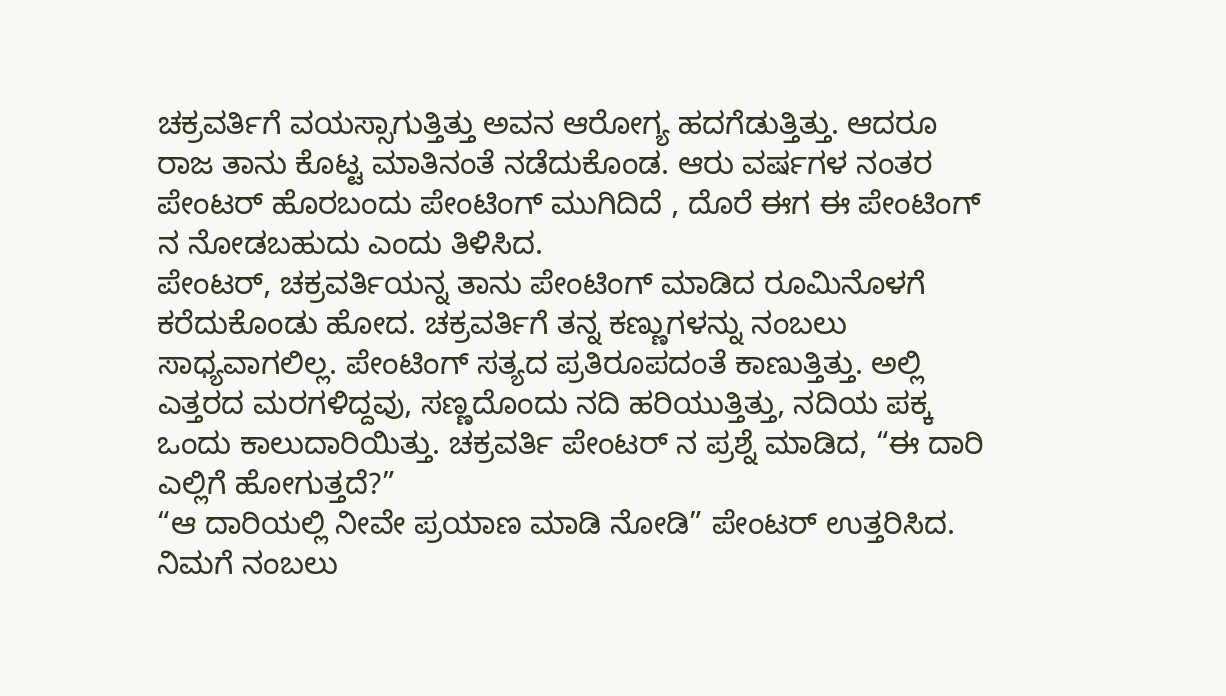ಚಕ್ರವರ್ತಿಗೆ ವಯಸ್ಸಾಗುತ್ತಿತ್ತು ಅವನ ಆರೋಗ್ಯ ಹದಗೆಡುತ್ತಿತ್ತು. ಆದರೂ ರಾಜ ತಾನು ಕೊಟ್ಟ ಮಾತಿನಂತೆ ನಡೆದುಕೊಂಡ. ಆರು ವರ್ಷಗಳ ನಂತರ ಪೇಂಟರ್ ಹೊರಬಂದು ಪೇಂಟಿಂಗ್ ಮುಗಿದಿದೆ , ದೊರೆ ಈಗ ಈ ಪೇಂಟಿಂಗ್ ನ ನೋಡಬಹುದು ಎಂದು ತಿಳಿಸಿದ.
ಪೇಂಟರ್, ಚಕ್ರವರ್ತಿಯನ್ನ ತಾನು ಪೇಂಟಿಂಗ್ ಮಾಡಿದ ರೂಮಿನೊಳಗೆ ಕರೆದುಕೊಂಡು ಹೋದ. ಚಕ್ರವರ್ತಿಗೆ ತನ್ನ ಕಣ್ಣುಗಳನ್ನು ನಂಬಲು ಸಾಧ್ಯವಾಗಲಿಲ್ಲ. ಪೇಂಟಿಂಗ್ ಸತ್ಯದ ಪ್ರತಿರೂಪದಂತೆ ಕಾಣುತ್ತಿತ್ತು. ಅಲ್ಲಿ ಎತ್ತರದ ಮರಗಳಿದ್ದವು, ಸಣ್ಣದೊಂದು ನದಿ ಹರಿಯುತ್ತಿತ್ತು, ನದಿಯ ಪಕ್ಕ ಒಂದು ಕಾಲುದಾರಿಯಿತ್ತು. ಚಕ್ರವರ್ತಿ ಪೇಂಟರ್ ನ ಪ್ರಶ್ನೆ ಮಾಡಿದ, “ಈ ದಾರಿ ಎಲ್ಲಿಗೆ ಹೋಗುತ್ತದೆ?”
“ಆ ದಾರಿಯಲ್ಲಿ ನೀವೇ ಪ್ರಯಾಣ ಮಾಡಿ ನೋಡಿ” ಪೇಂಟರ್ ಉತ್ತರಿಸಿದ.
ನಿಮಗೆ ನಂಬಲು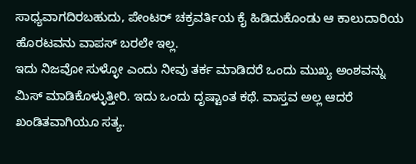ಸಾಧ್ಯವಾಗದಿರಬಹುದು, ಪೇಂಟರ್ ಚಕ್ರವರ್ತಿಯ ಕೈ ಹಿಡಿದುಕೊಂಡು ಆ ಕಾಲುದಾರಿಯ ಹೊರಟವನು ವಾಪಸ್ ಬರಲೇ ಇಲ್ಲ.
ಇದು ನಿಜವೋ ಸುಳ್ಳೋ ಎಂದು ನೀವು ತರ್ಕ ಮಾಡಿದರೆ ಒಂದು ಮುಖ್ಯ ಅಂಶವನ್ನು ಮಿಸ್ ಮಾಡಿಕೊಳ್ಳುತ್ತೀರಿ. ಇದು ಒಂದು ದೃಷ್ಟಾಂತ ಕಥೆ. ವಾಸ್ತವ ಅಲ್ಲ ಆದರೆ ಖಂಡಿತವಾಗಿಯೂ ಸತ್ಯ.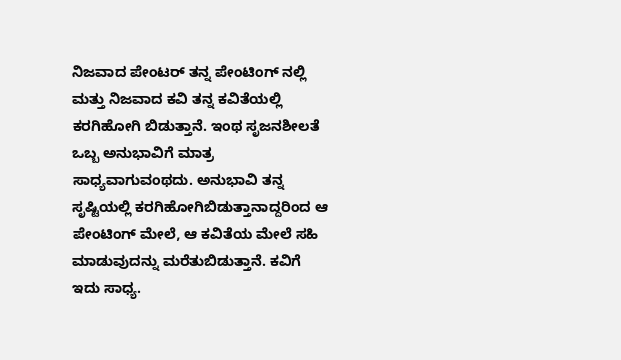ನಿಜವಾದ ಪೇಂಟರ್ ತನ್ನ ಪೇಂಟಿಂಗ್ ನಲ್ಲಿ ಮತ್ತು ನಿಜವಾದ ಕವಿ ತನ್ನ ಕವಿತೆಯಲ್ಲಿ ಕರಗಿಹೋಗಿ ಬಿಡುತ್ತಾನೆ. ಇಂಥ ಸೃಜನಶೀಲತೆ ಒಬ್ಬ ಅನುಭಾವಿಗೆ ಮಾತ್ರ ಸಾಧ್ಯವಾಗುವಂಥದು. ಅನುಭಾವಿ ತನ್ನ ಸೃಷ್ಟಿಯಲ್ಲಿ ಕರಗಿಹೋಗಿಬಿಡುತ್ತಾನಾದ್ದರಿಂದ ಆ ಪೇಂಟಿಂಗ್ ಮೇಲೆ, ಆ ಕವಿತೆಯ ಮೇಲೆ ಸಹಿ ಮಾಡುವುದನ್ನು ಮರೆತುಬಿಡುತ್ತಾನೆ. ಕವಿಗೆ ಇದು ಸಾಧ್ಯ.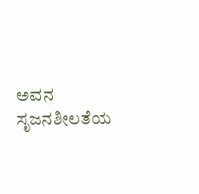ಅವನ ಸೃಜನಶೀಲತೆಯ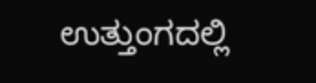ಉತ್ತುಂಗದಲ್ಲಿ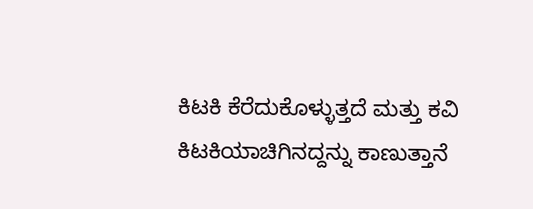ಕಿಟಕಿ ಕೆರೆದುಕೊಳ್ಳುತ್ತದೆ ಮತ್ತು ಕವಿ ಕಿಟಕಿಯಾಚಿಗಿನದ್ದನ್ನು ಕಾಣುತ್ತಾನೆ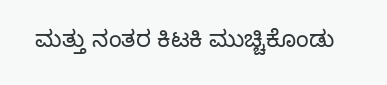ಮತ್ತು ನಂತರ ಕಿಟಕಿ ಮುಚ್ಚಿಕೊಂಡು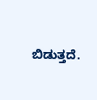ಬಿಡುತ್ತದೆ.